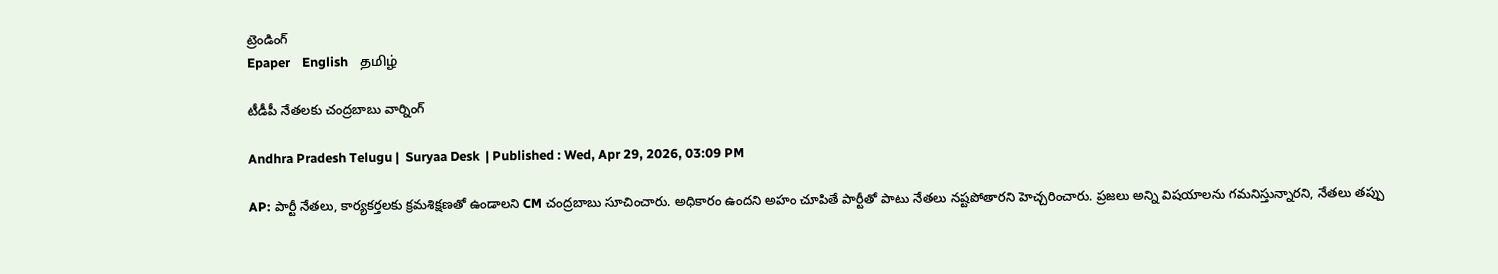ట్రెండింగ్
Epaper    English    தமிழ்

టీడీపీ నేతలకు చంద్రబాబు వార్నింగ్

Andhra Pradesh Telugu |  Suryaa Desk  | Published : Wed, Apr 29, 2026, 03:09 PM

AP: పార్టీ నేతలు, కార్యకర్తలకు క్రమశిక్షణతో ఉండాలని CM చంద్రబాబు సూచించారు. అధికారం ఉందని అహం చూపితే పార్టీతో పాటు నేతలు నష్టపోతారని హెచ్చరించారు. ప్రజలు అన్ని విషయాలను గమనిస్తున్నారని, నేతలు తప్పు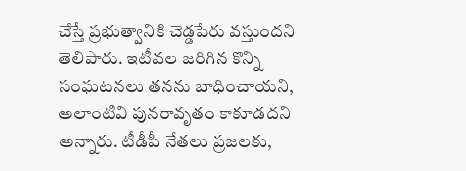చేస్తే ప్రభుత్వానికి చెడ్డపేరు వస్తుందని తెలిపారు. ఇటీవల జరిగిన కొన్ని సంఘటనలు తనను బాధించాయని, అలాంటివి పునరావృతం కాకూడదని అన్నారు. టీడీపీ నేతలు ప్రజలకు,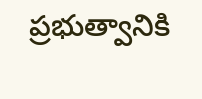ప్రభుత్వానికి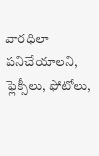వారధిలా పనిచేయాలని, ఫ్లెక్సీలు, ఫోటోలు,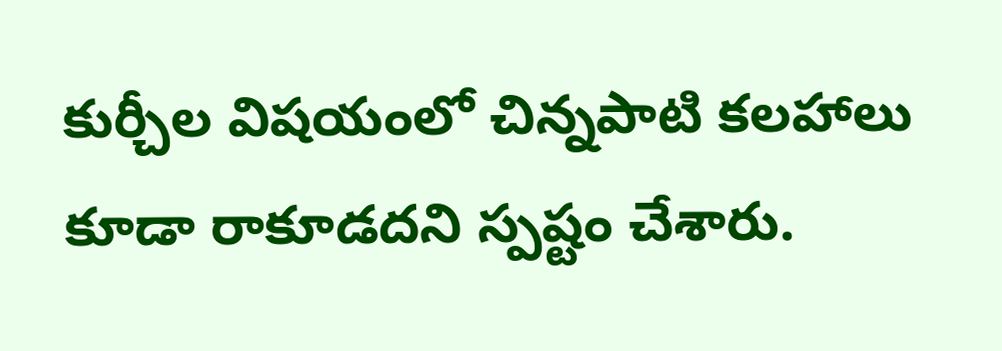కుర్చీల విషయంలో చిన్నపాటి కలహాలు కూడా రాకూడదని స్పష్టం చేశారు.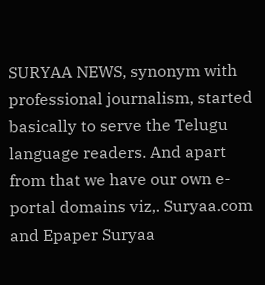SURYAA NEWS, synonym with professional journalism, started basically to serve the Telugu language readers. And apart from that we have our own e-portal domains viz,. Suryaa.com and Epaper Suryaa